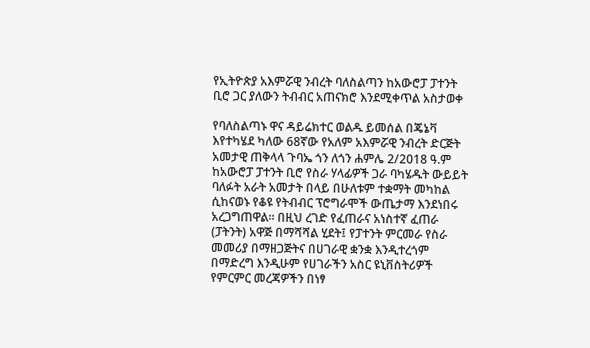የኢትዮጵያ አእምሯዊ ንብረት ባለስልጣን ከአውሮፓ ፓተንት ቢሮ ጋር ያለውን ትብብር አጠናክሮ እንደሚቀጥል አስታወቀ

የባለስልጣኑ ዋና ዳይሬክተር ወልዱ ይመሰል በጄኔቫ እየተካሄደ ካለው 68ኛው የአለም አእምሯዊ ንብረት ድርጅት አመታዊ ጠቅላላ ጉባኤ ጎን ለጎን ሐምሌ 2/2018 ዓ.ም ከአውሮፓ ፓተንት ቢሮ የስራ ሃላፊዎች ጋራ ባካሄዱት ውይይት ባለፉት አራት አመታት በላይ በሁለቱም ተቋማት መካከል ሲከናወኑ የቆዩ የትብብር ፕሮግራሞች ውጤታማ እንደነበሩ አረጋግጠዋል፡፡ በዚህ ረገድ የፈጠራና አነስተኛ ፈጠራ (ፓትንት) አዋጅ በማሻሻል ሂደት፤ የፓተንት ምርመራ የስራ መመሪያ በማዘጋጅትና በሀገራዊ ቋንቋ እንዲተረጎም በማድረግ እንዲሁም የሀገራችን አስር ዩኒቨስትሪዎች የምርምር መረጃዎችን በነፃ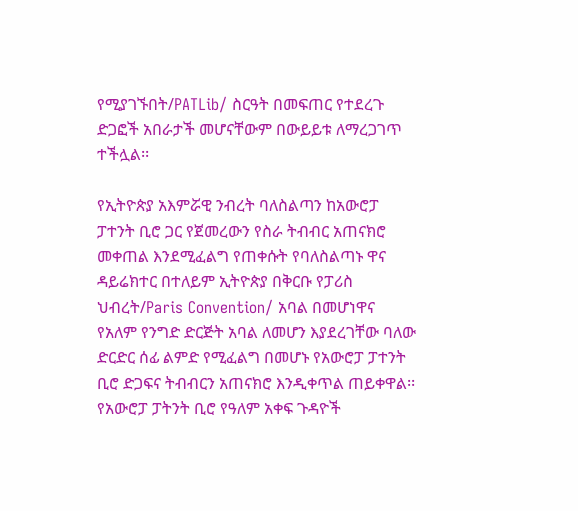የሚያገኙበት/PATLib/ ስርዓት በመፍጠር የተደረጉ ድጋፎች አበራታች መሆናቸውም በውይይቱ ለማረጋገጥ ተችሏል፡፡

የኢትዮጵያ አእምሯዊ ንብረት ባለስልጣን ከአውሮፓ ፓተንት ቢሮ ጋር የጀመረውን የስራ ትብብር አጠናክሮ መቀጠል እንደሚፈልግ የጠቀሱት የባለስልጣኑ ዋና ዳይሬክተር በተለይም ኢትዮጵያ በቅርቡ የፓሪስ ህብረት/Paris Convention/ አባል በመሆነዋና የአለም የንግድ ድርጅት አባል ለመሆን እያደረገቸው ባለው ድርድር ሰፊ ልምድ የሚፈልግ በመሆኑ የአውሮፓ ፓተንት ቢሮ ድጋፍና ትብብርን አጠናክሮ እንዲቀጥል ጠይቀዋል፡፡ የአውሮፓ ፓትንት ቢሮ የዓለም አቀፍ ጉዳዮች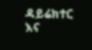ዳይሬክተር እና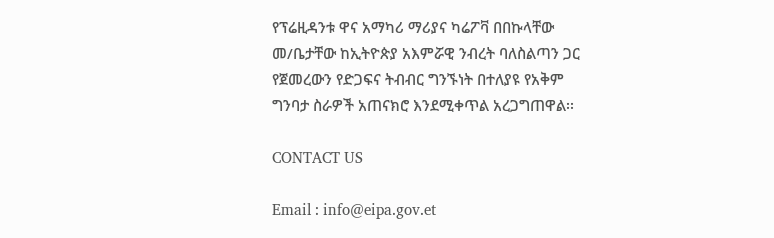የፕሬዚዳንቱ ዋና አማካሪ ማሪያና ካሬፖቫ በበኩላቸው መ/ቤታቸው ከኢትዮጵያ አእምሯዊ ንብረት ባለስልጣን ጋር የጀመረውን የድጋፍና ትብብር ግንኙነት በተለያዩ የአቅም ግንባታ ስራዎች አጠናክሮ እንደሚቀጥል አረጋግጠዋል፡፡

CONTACT US

Email : info@eipa.gov.et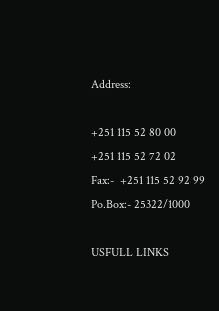Address:

+251 115 52 80 00
+251 115 52 72 02
Fax:-  +251 115 52 92 99
Po.Box:- 25322/1000

USFULL LINKS